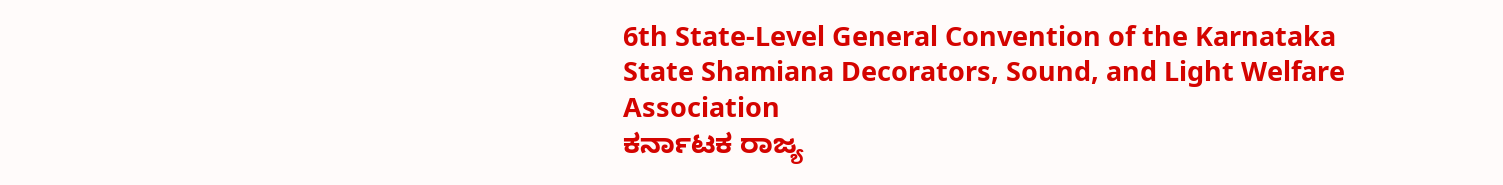6th State-Level General Convention of the Karnataka State Shamiana Decorators, Sound, and Light Welfare Association
ಕರ್ನಾಟಕ ರಾಜ್ಯ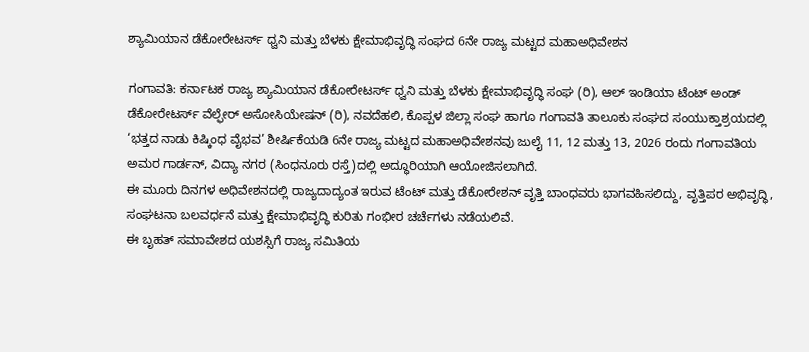ಶ್ಯಾಮಿಯಾನ ಡೆಕೋರೇಟರ್ಸ್ ಧ್ವನಿ ಮತ್ತು ಬೆಳಕು ಕ್ಷೇಮಾಭಿವೃದ್ಧಿ ಸಂಘದ 6ನೇ ರಾಜ್ಯ ಮಟ್ಟದ ಮಹಾಅಧಿವೇಶನ

ಗಂಗಾವತಿ: ಕರ್ನಾಟಕ ರಾಜ್ಯ ಶ್ಯಾಮಿಯಾನ ಡೆಕೋರೇಟರ್ಸ್ ಧ್ವನಿ ಮತ್ತು ಬೆಳಕು ಕ್ಷೇಮಾಭಿವೃದ್ಧಿ ಸಂಘ (ರಿ), ಆಲ್ ಇಂಡಿಯಾ ಟೆಂಟ್ ಅಂಡ್ ಡೆಕೋರೇಟರ್ಸ್ ವೆಲ್ಫೇರ್ ಅಸೋಸಿಯೇಷನ್ (ರಿ), ನವದೆಹಲಿ, ಕೊಪ್ಪಳ ಜಿಲ್ಲಾ ಸಂಘ ಹಾಗೂ ಗಂಗಾವತಿ ತಾಲೂಕು ಸಂಘದ ಸಂಯುಕ್ತಾಶ್ರಯದಲ್ಲಿ ‘ಭತ್ತದ ನಾಡು ಕಿಷ್ಕಿಂಧ ವೈಭವ’ ಶೀರ್ಷಿಕೆಯಡಿ 6ನೇ ರಾಜ್ಯ ಮಟ್ಟದ ಮಹಾಅಧಿವೇಶನವು ಜುಲೈ 11, 12 ಮತ್ತು 13, 2026 ರಂದು ಗಂಗಾವತಿಯ ಅಮರ ಗಾರ್ಡನ್, ವಿದ್ಯಾ ನಗರ (ಸಿಂಧನೂರು ರಸ್ತೆ)ದಲ್ಲಿ ಅದ್ಧೂರಿಯಾಗಿ ಆಯೋಜಿಸಲಾಗಿದೆ.
ಈ ಮೂರು ದಿನಗಳ ಅಧಿವೇಶನದಲ್ಲಿ ರಾಜ್ಯದಾದ್ಯಂತ ಇರುವ ಟೆಂಟ್ ಮತ್ತು ಡೆಕೋರೇಶನ್ ವೃತ್ತಿ ಬಾಂಧವರು ಭಾಗವಹಿಸಲಿದ್ದು, ವೃತ್ತಿಪರ ಅಭಿವೃದ್ಧಿ, ಸಂಘಟನಾ ಬಲವರ್ಧನೆ ಮತ್ತು ಕ್ಷೇಮಾಭಿವೃದ್ಧಿ ಕುರಿತು ಗಂಭೀರ ಚರ್ಚೆಗಳು ನಡೆಯಲಿವೆ.
ಈ ಬೃಹತ್ ಸಮಾವೇಶದ ಯಶಸ್ಸಿಗೆ ರಾಜ್ಯ ಸಮಿತಿಯ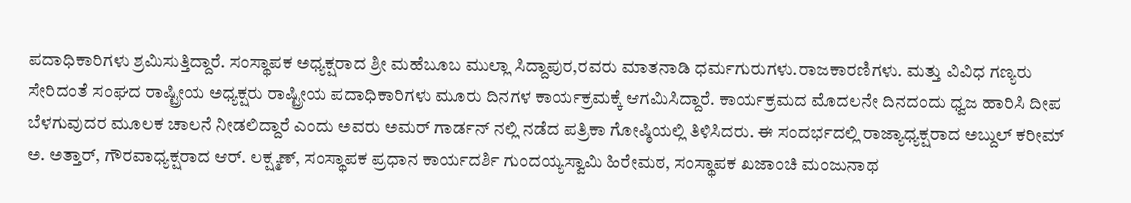ಪದಾಧಿಕಾರಿಗಳು ಶ್ರಮಿಸುತ್ತಿದ್ದಾರೆ. ಸಂಸ್ಥಾಪಕ ಅಧ್ಯಕ್ಷರಾದ ಶ್ರೀ ಮಹೆಬೂಬ ಮುಲ್ಲಾ ಸಿದ್ದಾಪುರ,ರವರು ಮಾತನಾಡಿ ಧರ್ಮಗುರುಗಳು.ರಾಜಕಾರಣಿಗಳು. ಮತ್ತು ವಿವಿಧ ಗಣ್ಯರು ಸೇರಿದಂತೆ ಸಂಘದ ರಾಷ್ಟ್ರೀಯ ಅಧ್ಯಕ್ಷರು ರಾಷ್ಟ್ರೀಯ ಪದಾಧಿಕಾರಿಗಳು ಮೂರು ದಿನಗಳ ಕಾರ್ಯಕ್ರಮಕ್ಕೆ ಆಗಮಿಸಿದ್ದಾರೆ. ಕಾರ್ಯಕ್ರಮದ ಮೊದಲನೇ ದಿನದಂದು ಧ್ವಜ ಹಾರಿಸಿ ದೀಪ ಬೆಳಗುವುದರ ಮೂಲಕ ಚಾಲನೆ ನೀಡಲಿದ್ದಾರೆ ಎಂದು ಅವರು ಅಮರ್ ಗಾರ್ಡನ್ ನಲ್ಲಿ ನಡೆದ ಪತ್ರಿಕಾ ಗೋಷ್ಠಿಯಲ್ಲಿ ತಿಳಿಸಿದರು. ಈ ಸಂದರ್ಭದಲ್ಲಿ ರಾಜ್ಯಾಧ್ಯಕ್ಷರಾದ ಅಬ್ದುಲ್ ಕರೀಮ್ ಅ. ಅತ್ತಾರ್, ಗೌರವಾಧ್ಯಕ್ಷರಾದ ಆರ್. ಲಕ್ಷ್ಮಣ್, ಸಂಸ್ಥಾಪಕ ಪ್ರಧಾನ ಕಾರ್ಯದರ್ಶಿ ಗುಂದಯ್ಯಸ್ವಾಮಿ ಹಿರೇಮಠ, ಸಂಸ್ಥಾಪಕ ಖಜಾಂಚಿ ಮಂಜುನಾಥ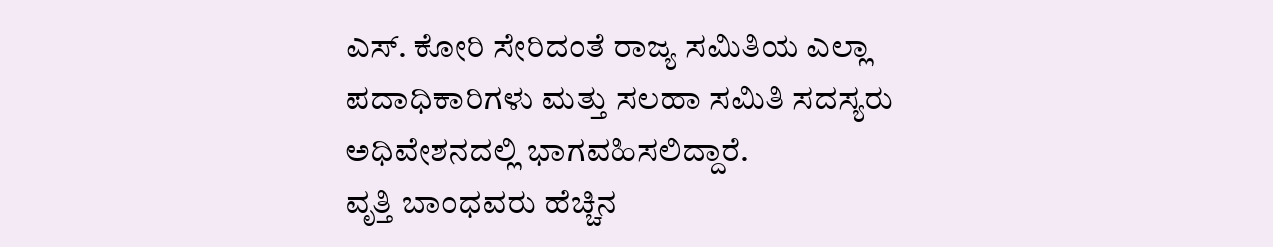ಎಸ್. ಕೋರಿ ಸೇರಿದಂತೆ ರಾಜ್ಯ ಸಮಿತಿಯ ಎಲ್ಲಾ ಪದಾಧಿಕಾರಿಗಳು ಮತ್ತು ಸಲಹಾ ಸಮಿತಿ ಸದಸ್ಯರು ಅಧಿವೇಶನದಲ್ಲಿ ಭಾಗವಹಿಸಲಿದ್ದಾರೆ.
ವೃತ್ತಿ ಬಾಂಧವರು ಹೆಚ್ಚಿನ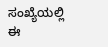ಸಂಖ್ಯೆಯಲ್ಲಿ ಈ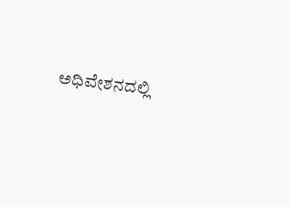ಅಧಿವೇಶನದಲ್ಲಿ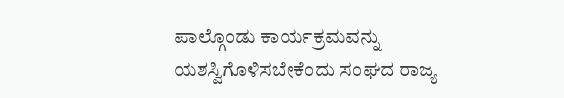ಪಾಲ್ಗೊಂಡು ಕಾರ್ಯಕ್ರಮವನ್ನು ಯಶಸ್ವಿಗೊಳಿಸಬೇಕೆಂದು ಸಂಘದ ರಾಜ್ಯ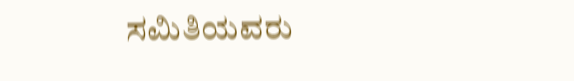ಸಮಿತಿಯವರು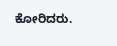ಕೋರಿದರು.